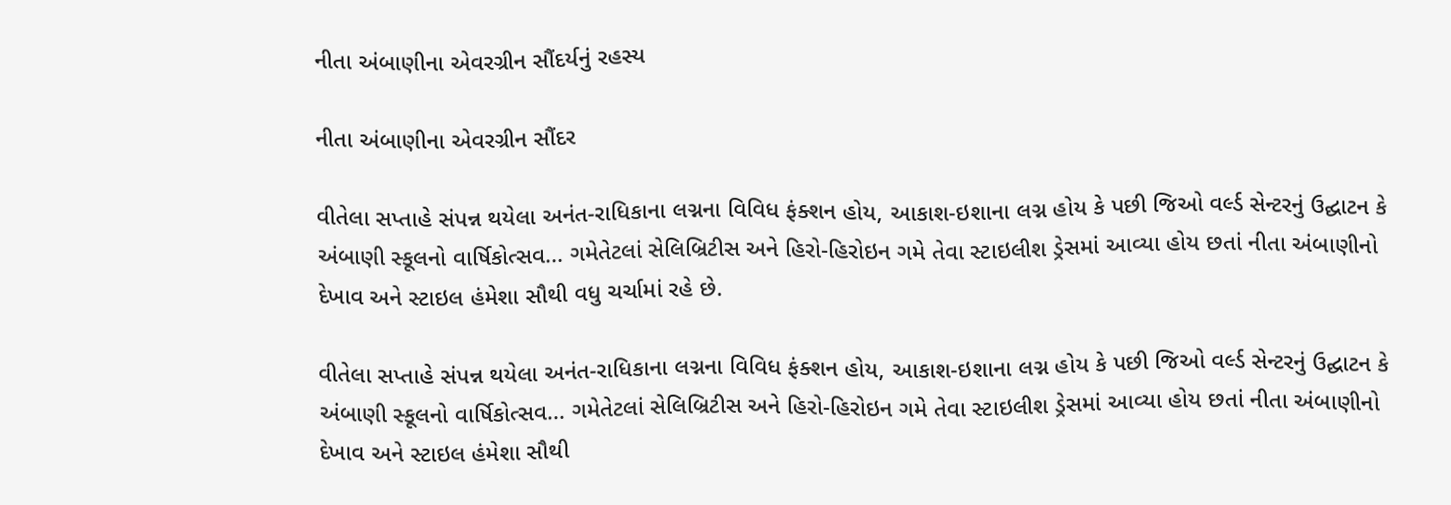નીતા અંબાણીના એવરગ્રીન સૌંદર્યનું રહસ્ય

નીતા અંબાણીના એવરગ્રીન સૌંદર

વીતેલા સપ્તાહે સંપન્ન થયેલા અનંત-રાધિકાના લગ્નના વિવિધ ફંક્શન હોય, આકાશ-ઇશાના લગ્ન હોય કે પછી જિઓ વર્લ્ડ સેન્ટરનું ઉદ્ઘાટન કે અંબાણી સ્કૂલનો વાર્ષિકોત્સવ... ગમેતેટલાં સેલિબ્રિટીસ અને હિરો-હિરોઇન ગમે તેવા સ્ટાઇલીશ ડ્રેસમાં આવ્યા હોય છતાં નીતા અંબાણીનો દેખાવ અને સ્ટાઇલ હંમેશા સૌથી વધુ ચર્ચામાં રહે છે.

વીતેલા સપ્તાહે સંપન્ન થયેલા અનંત-રાધિકાના લગ્નના વિવિધ ફંક્શન હોય, આકાશ-ઇશાના લગ્ન હોય કે પછી જિઓ વર્લ્ડ સેન્ટરનું ઉદ્ઘાટન કે અંબાણી સ્કૂલનો વાર્ષિકોત્સવ... ગમેતેટલાં સેલિબ્રિટીસ અને હિરો-હિરોઇન ગમે તેવા સ્ટાઇલીશ ડ્રેસમાં આવ્યા હોય છતાં નીતા અંબાણીનો દેખાવ અને સ્ટાઇલ હંમેશા સૌથી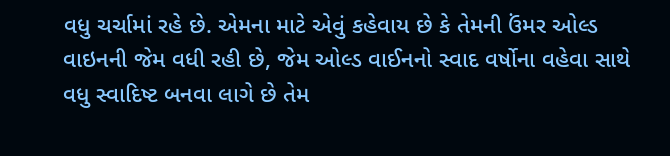વધુ ચર્ચામાં રહે છે. એમના માટે એવું કહેવાય છે કે તેમની ઉંમર ઓલ્ડ વાઇનની જેમ વધી રહી છે, જેમ ઓલ્ડ વાઈનનો સ્વાદ વર્ષોના વહેવા સાથે વધુ સ્વાદિષ્ટ બનવા લાગે છે તેમ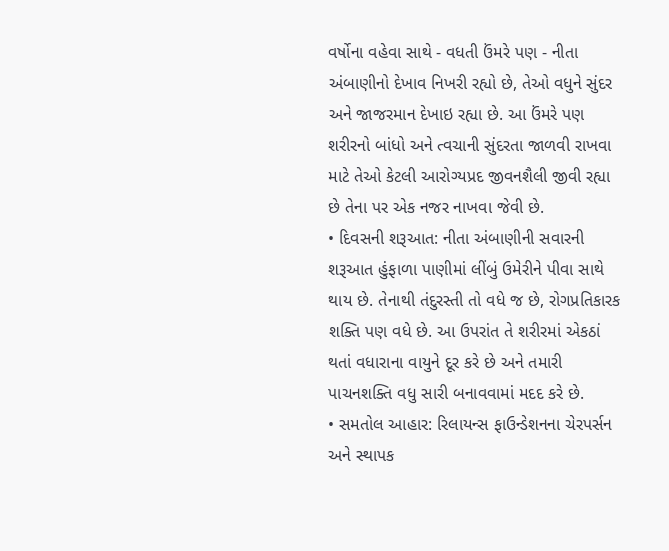વર્ષોના વહેવા સાથે - વધતી ઉંમરે પણ - નીતા અંબાણીનો દેખાવ નિખરી રહ્યો છે, તેઓ વધુને સુંદર અને જાજરમાન દેખાઇ રહ્યા છે. આ ઉંમરે પણ શરીરનો બાંધો અને ત્વચાની સુંદરતા જાળવી રાખવા માટે તેઓ કેટલી આરોગ્યપ્રદ જીવનશૈલી જીવી રહ્યા છે તેના પર એક નજર નાખવા જેવી છે.
• દિવસની શરૂઆત: નીતા અંબાણીની સવારની શરૂઆત હુંફાળા પાણીમાં લીંબું ઉમેરીને પીવા સાથે થાય છે. તેનાથી તંદુરસ્તી તો વધે જ છે, રોગપ્રતિકારક શક્તિ પણ વધે છે. આ ઉપરાંત તે શરીરમાં એકઠાં થતાં વધારાના વાયુને દૂર કરે છે અને તમારી પાચનશક્તિ વધુ સારી બનાવવામાં મદદ કરે છે.
• સમતોલ આહાર: રિલાયન્સ ફાઉન્ડેશનના ચેરપર્સન અને સ્થાપક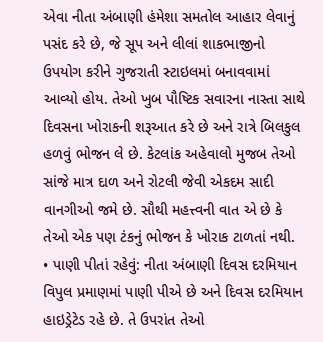એવા નીતા અંબાણી હંમેશા સમતોલ આહાર લેવાનું પસંદ કરે છે, જે સૂપ અને લીલાં શાકભાજીનો ઉપયોગ કરીને ગુજરાતી સ્ટાઇલમાં બનાવવામાં આવ્યો હોય. તેઓ ખુબ પૌષ્ટિક સવારના નાસ્તા સાથે દિવસના ખોરાકની શરૂઆત કરે છે અને રાત્રે બિલકુલ હળવું ભોજન લે છે. કેટલાંક અહેવાલો મુજબ તેઓ સાંજે માત્ર દાળ અને રોટલી જેવી એકદમ સાદી વાનગીઓ જમે છે. સૌથી મહત્ત્વની વાત એ છે કે તેઓ એક પણ ટંકનું ભોજન કે ખોરાક ટાળતાં નથી.
• પાણી પીતાં રહેવું: નીતા અંબાણી દિવસ દરમિયાન વિપુલ પ્રમાણમાં પાણી પીએ છે અને દિવસ દરમિયાન હાઇડ્રેટેડ રહે છે. તે ઉપરાંત તેઓ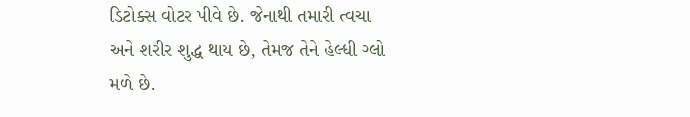ડિટોક્સ વોટર પીવે છે. જેનાથી તમારી ત્વચા અને શરીર શુદ્ધ થાય છે, તેમજ તેને હેલ્ધી ગ્લો મળે છે.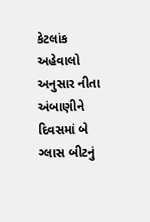કેટલાંક અહેવાલો અનુસાર નીતા અંબાણીને દિવસમાં બે ગ્લાસ બીટનું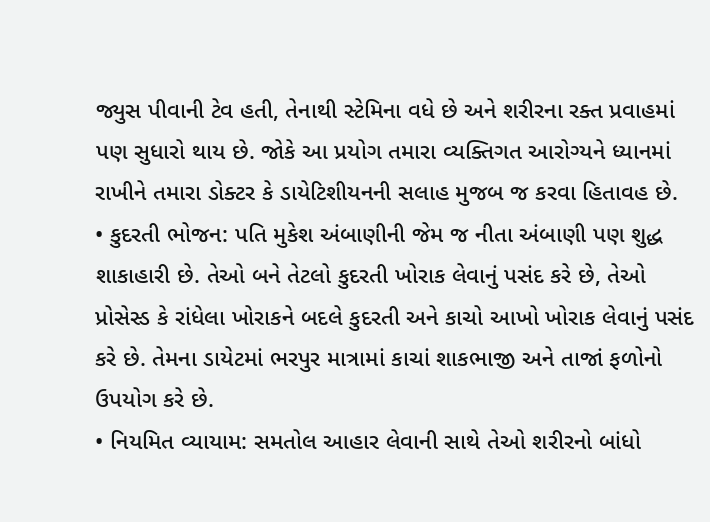જ્યુસ પીવાની ટેવ હતી, તેનાથી સ્ટેમિના વધે છે અને શરીરના રક્ત પ્રવાહમાં પણ સુધારો થાય છે. જોકે આ પ્રયોગ તમારા વ્યક્તિગત આરોગ્યને ધ્યાનમાં રાખીને તમારા ડોક્ટર કે ડાયેટિશીયનની સલાહ મુજબ જ કરવા હિતાવહ છે.
• કુદરતી ભોજન: પતિ મુકેશ અંબાણીની જેમ જ નીતા અંબાણી પણ શુદ્ધ શાકાહારી છે. તેઓ બને તેટલો કુદરતી ખોરાક લેવાનું પસંદ કરે છે, તેઓ પ્રોસેસ્ડ કે રાંધેલા ખોરાકને બદલે કુદરતી અને કાચો આખો ખોરાક લેવાનું પસંદ કરે છે. તેમના ડાયેટમાં ભરપુર માત્રામાં કાચાં શાકભાજી અને તાજાં ફળોનો ઉપયોગ કરે છે.
• નિયમિત વ્યાયામ: સમતોલ આહાર લેવાની સાથે તેઓ શરીરનો બાંધો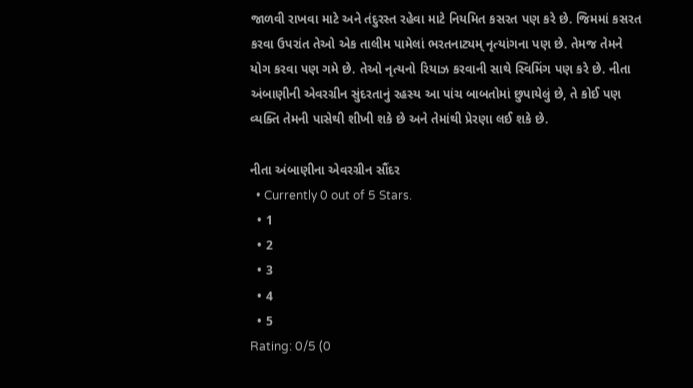જાળવી રાખવા માટે અને તંદુરસ્ત રહેવા માટે નિયમિત કસરત પણ કરે છે. જિમમાં કસરત કરવા ઉપરાંત તેઓ એક તાલીમ પામેલાં ભરતનાટ્યમ્ નૃત્યાંગના પણ છે. તેમજ તેમને યોગ કરવા પણ ગમે છે. તેઓ નૃત્યનો રિયાઝ કરવાની સાથે સ્વિમિંગ પણ કરે છે. નીતા અંબાણીની એવરગ્રીન સુંદરતાનું રહસ્ય આ પાંચ બાબતોમાં છુપાયેલું છે, તે કોઈ પણ વ્યક્તિ તેમની પાસેથી શીખી શકે છે અને તેમાંથી પ્રેરણા લઈ શકે છે.

નીતા અંબાણીના એવરગ્રીન સૌંદર
  • Currently 0 out of 5 Stars.
  • 1
  • 2
  • 3
  • 4
  • 5
Rating: 0/5 (0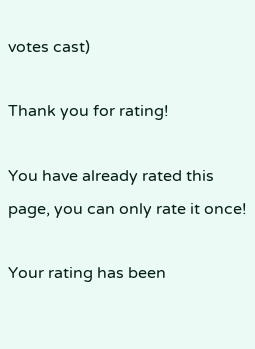votes cast)

Thank you for rating!

You have already rated this page, you can only rate it once!

Your rating has been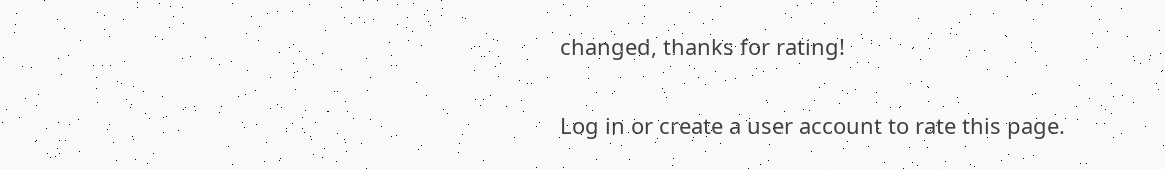changed, thanks for rating!

Log in or create a user account to rate this page.